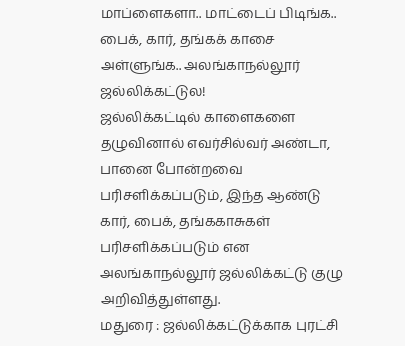மாப்ளைகளா.. மாட்டைப் பிடிங்க.. பைக், கார், தங்கக் காசை அள்ளுங்க.. அலங்காநல்லூர் ஜல்லிக்கட்டுல!
ஜல்லிக்கட்டில் காளைகளை தழுவினால் எவர்சில்வர் அண்டா, பானை போன்றவை பரிசளிக்கப்படும், இந்த ஆண்டு கார், பைக், தங்ககாசுகள் பரிசளிக்கப்படும் என அலங்காநல்லூர் ஜல்லிக்கட்டு குழு அறிவித்துள்ளது.
மதுரை : ஜல்லிக்கட்டுக்காக புரட்சி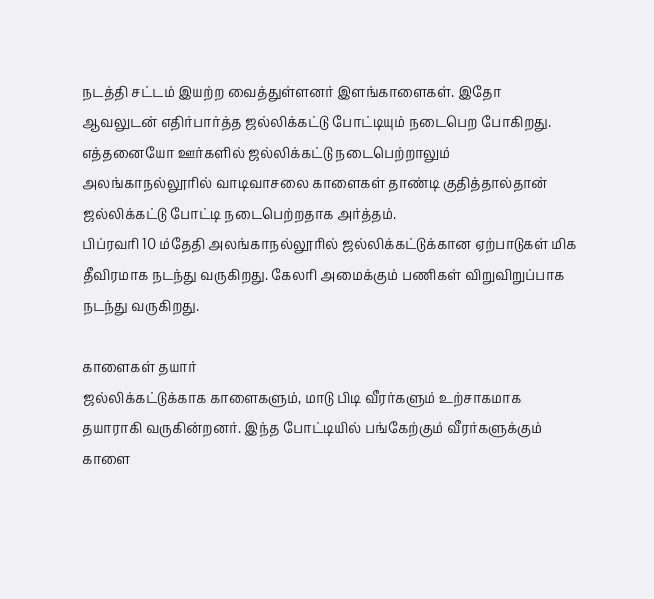நடத்தி சட்டம் இயற்ற வைத்துள்ளனர் இளங்காளைகள். இதோ ஆவலுடன் எதிர்பார்த்த ஜல்லிக்கட்டு போட்டியும் நடைபெற போகிறது.
எத்தனையோ ஊர்களில் ஜல்லிக்கட்டு நடைபெற்றாலும் அலங்காநல்லூரில் வாடிவாசலை காளைகள் தாண்டி குதித்தால்தான் ஜல்லிக்கட்டு போட்டி நடைபெற்றதாக அர்த்தம்.
பிப்ரவரி 10 ம்தேதி அலங்காநல்லூரில் ஜல்லிக்கட்டுக்கான ஏற்பாடுகள் மிக தீவிரமாக நடந்து வருகிறது. கேலரி அமைக்கும் பணிகள் விறுவிறுப்பாக நடந்து வருகிறது.

காளைகள் தயார்
ஜல்லிக்கட்டுக்காக காளைகளும், மாடு பிடி வீரர்களும் உற்சாகமாக தயாராகி வருகின்றனர். இந்த போட்டியில் பங்கேற்கும் வீரர்களுக்கும் காளை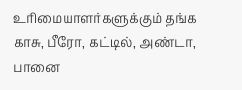உரிமையாளர்களுக்கும் தங்க காசு, பீரோ, கட்டில், அண்டா, பானை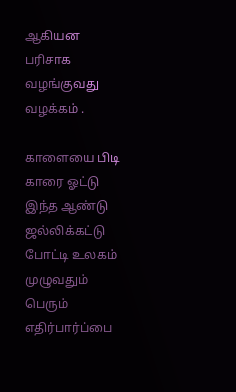ஆகியன பரிசாக வழங்குவது வழக்கம் .

காளையை பிடி காரை ஓட்டு
இந்த ஆண்டு ஜல்லிக்கட்டு போட்டி உலகம் முழுவதும் பெரும் எதிர்பார்ப்பை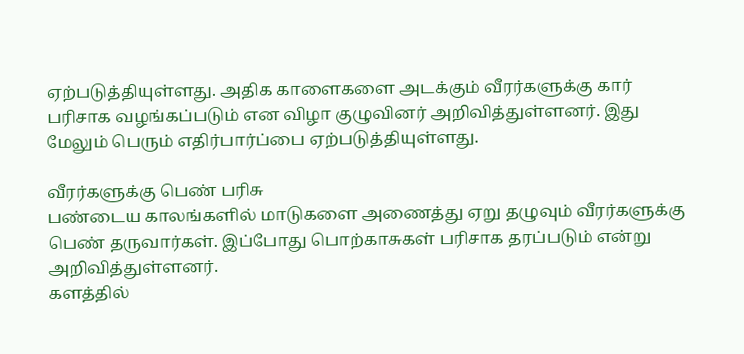ஏற்படுத்தியுள்ளது. அதிக காளைகளை அடக்கும் வீரர்களுக்கு கார் பரிசாக வழங்கப்படும் என விழா குழுவினர் அறிவித்துள்ளனர். இது மேலும் பெரும் எதிர்பார்ப்பை ஏற்படுத்தியுள்ளது.

வீரர்களுக்கு பெண் பரிசு
பண்டைய காலங்களில் மாடுகளை அணைத்து ஏறு தழுவும் வீரர்களுக்கு பெண் தருவார்கள். இப்போது பொற்காசுகள் பரிசாக தரப்படும் என்று அறிவித்துள்ளனர்.
களத்தில்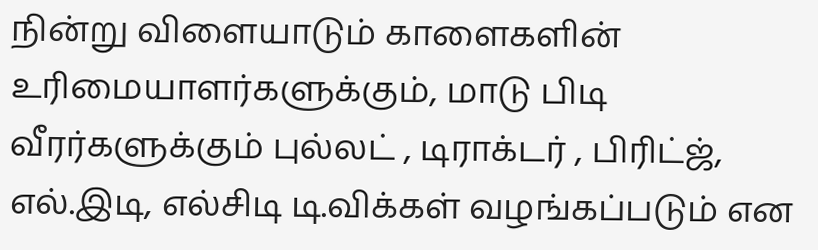நின்று விளையாடும் காளைகளின் உரிமையாளர்களுக்கும், மாடு பிடி வீரர்களுக்கும் புல்லட் , டிராக்டர் , பிரிட்ஜ், எல்.இடி, எல்சிடி டி.விக்கள் வழங்கப்படும் என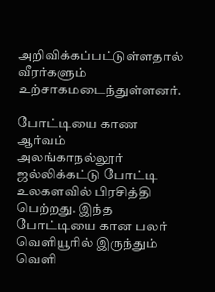அறிவிக்கப்பட்டுள்ளதால் வீரர்களும் உற்சாகமடைந்துள்ளனர்.

போட்டியை காண ஆர்வம்
அலங்காநல்லூர் ஜல்லிக்கட்டு போட்டி உலகளவில் பிரசித்தி பெற்றது. இந்த போட்டியை கான பலர் வெளியூரில் இருந்தும் வெளி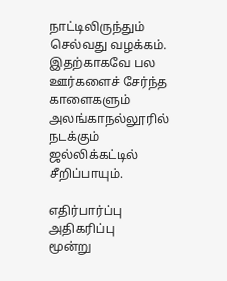நாட்டிலிருந்தும் செல்வது வழக்கம். இதற்காகவே பல ஊர்களைச் சேர்ந்த காளைகளும் அலங்காநல்லூரில் நடக்கும் ஜல்லிக்கட்டில் சீறிப்பாயும்.

எதிர்பார்ப்பு அதிகரிப்பு
மூன்று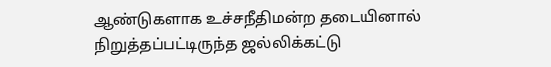ஆண்டுகளாக உச்சநீதிமன்ற தடையினால் நிறுத்தப்பட்டிருந்த ஜல்லிக்கட்டு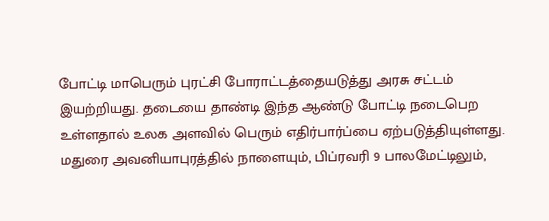போட்டி மாபெரும் புரட்சி போராட்டத்தையடுத்து அரசு சட்டம் இயற்றியது. தடையை தாண்டி இந்த ஆண்டு போட்டி நடைபெற உள்ளதால் உலக அளவில் பெரும் எதிர்பார்ப்பை ஏற்படுத்தியுள்ளது. மதுரை அவனியாபுரத்தில் நாளையும், பிப்ரவரி 9 பாலமேட்டிலும்,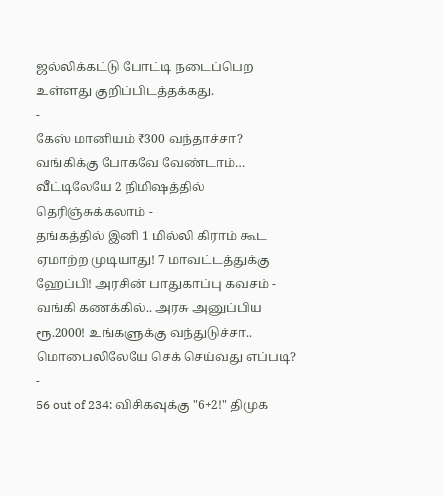ஜல்லிக்கட்டு போட்டி நடைப்பெற உள்ளது குறிப்பிடத்தக்கது.
-
கேஸ் மானியம் ₹300 வந்தாச்சா? வங்கிக்கு போகவே வேண்டாம்… வீட்டிலேயே 2 நிமிஷத்தில் தெரிஞ்சுக்கலாம் -
தங்கத்தில் இனி 1 மில்லி கிராம் கூட ஏமாற்ற முடியாது! 7 மாவட்டத்துக்கு ஹேப்பி! அரசின் பாதுகாப்பு கவசம் -
வங்கி கணக்கில்.. அரசு அனுப்பிய ரூ.2000! உங்களுக்கு வந்துடுச்சா.. மொபைலிலேயே செக் செய்வது எப்படி? -
56 out of 234: விசிகவுக்கு "6+2!" திமுக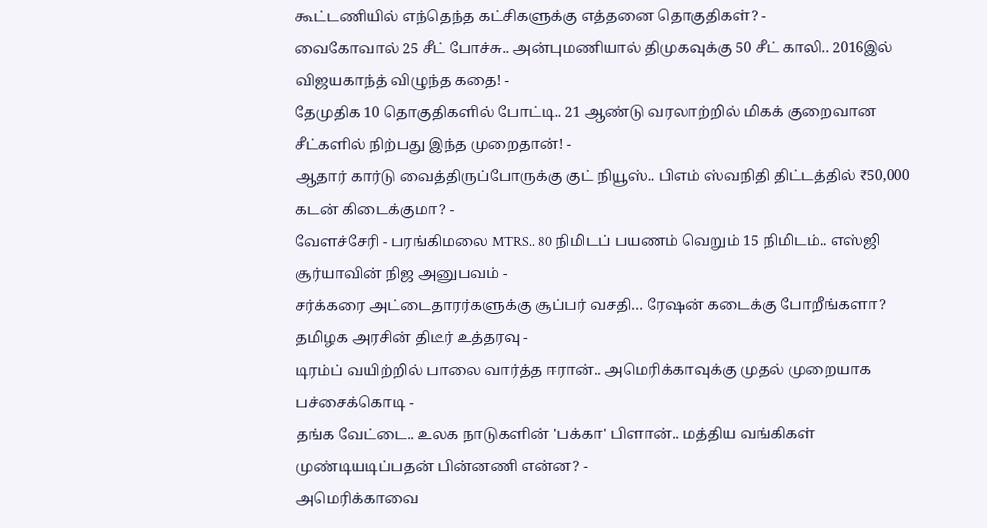கூட்டணியில் எந்தெந்த கட்சிகளுக்கு எத்தனை தொகுதிகள்? -
வைகோவால் 25 சீட் போச்சு.. அன்புமணியால் திமுகவுக்கு 50 சீட் காலி.. 2016இல் விஜயகாந்த் விழுந்த கதை! -
தேமுதிக 10 தொகுதிகளில் போட்டி.. 21 ஆண்டு வரலாற்றில் மிகக் குறைவான சீட்களில் நிற்பது இந்த முறைதான்! -
ஆதார் கார்டு வைத்திருப்போருக்கு குட் நியூஸ்.. பிஎம் ஸ்வநிதி திட்டத்தில் ₹50,000 கடன் கிடைக்குமா? -
வேளச்சேரி - பரங்கிமலை MTRS.. 80 நிமிடப் பயணம் வெறும் 15 நிமிடம்.. எஸ்ஜி சூர்யாவின் நிஜ அனுபவம் -
சர்க்கரை அட்டைதாரர்களுக்கு சூப்பர் வசதி… ரேஷன் கடைக்கு போறீங்களா? தமிழக அரசின் திடீர் உத்தரவு -
டிரம்ப் வயிற்றில் பாலை வார்த்த ஈரான்.. அமெரிக்காவுக்கு முதல் முறையாக பச்சைக்கொடி -
தங்க வேட்டை.. உலக நாடுகளின் 'பக்கா' பிளான்.. மத்திய வங்கிகள் முண்டியடிப்பதன் பின்னணி என்ன? -
அமெரிக்காவை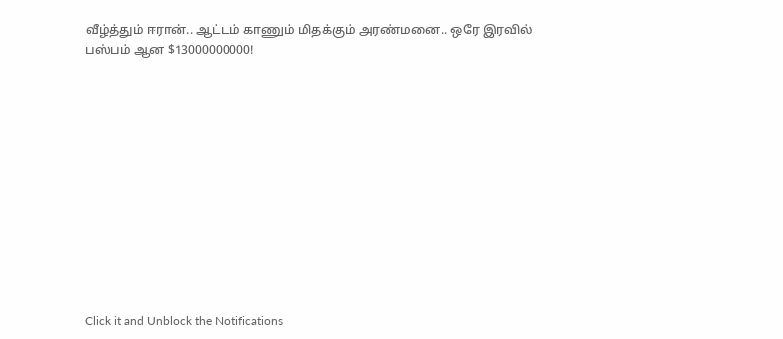வீழ்த்தும் ஈரான்.. ஆட்டம் காணும் மிதக்கும் அரண்மனை.. ஒரே இரவில் பஸ்பம் ஆன $13000000000!












Click it and Unblock the Notifications